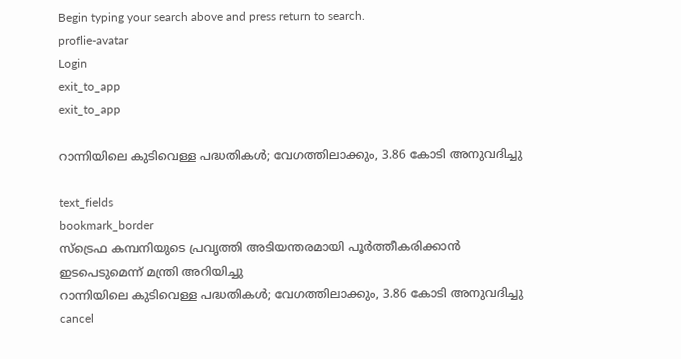Begin typing your search above and press return to search.
proflie-avatar
Login
exit_to_app
exit_to_app

റാന്നിയിലെ കുടിവെള്ള പദ്ധതികൾ; വേഗത്തിലാക്കും, 3.86 കോടി അനുവദിച്ചു

text_fields
bookmark_border
സ്‌ട്രെഫ കമ്പനിയുടെ പ്രവൃത്തി അടിയന്തരമായി പൂർത്തീകരിക്കാൻ ഇടപെടുമെന്ന് മന്ത്രി അറിയിച്ചു
റാന്നിയിലെ കുടിവെള്ള പദ്ധതികൾ; വേഗത്തിലാക്കും, 3.86 കോടി അനുവദിച്ചു
cancel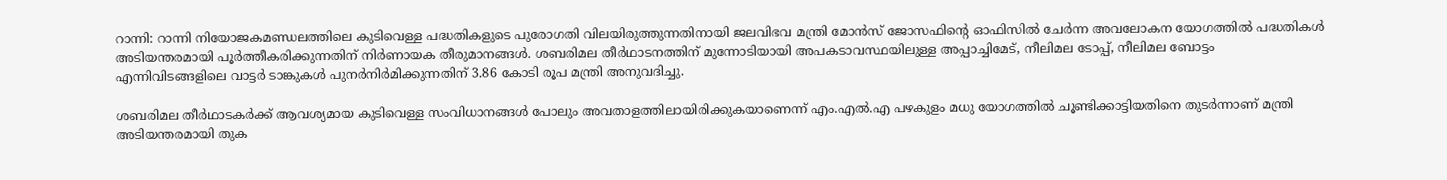റാന്നി: റാന്നി നിയോജകമണ്ഡലത്തിലെ കുടിവെള്ള പദ്ധതികളുടെ പുരോഗതി വിലയിരുത്തുന്നതിനായി ജലവിഭവ മന്ത്രി മോൻസ് ജോസഫിന്റെ ഓഫിസിൽ ചേർന്ന അവലോകന യോഗത്തിൽ പദ്ധതികൾ അടിയന്തരമായി പൂർത്തീകരിക്കുന്നതിന് നിർണായക തീരുമാനങ്ങൾ. ശബരിമല തീർഥാടനത്തിന് മുന്നോടിയായി അപകടാവസ്ഥയിലുള്ള അപ്പാച്ചിമേട്, നീലിമല ടോപ്പ്, നീലിമല ബോട്ടം എന്നിവിടങ്ങളിലെ വാട്ടർ ടാങ്കുകൾ പുനർനിർമിക്കുന്നതിന് 3.86 കോടി രൂപ മന്ത്രി അനുവദിച്ചു.

ശബരിമല തീർഥാടകർക്ക് ആവശ്യമായ കുടിവെള്ള സംവിധാനങ്ങൾ പോലും അവതാളത്തിലായിരിക്കുകയാണെന്ന് എം.എൽ.എ പഴകുളം മധു യോഗത്തിൽ ചൂണ്ടിക്കാട്ടിയതിനെ തുടർന്നാണ് മന്ത്രി അടിയന്തരമായി തുക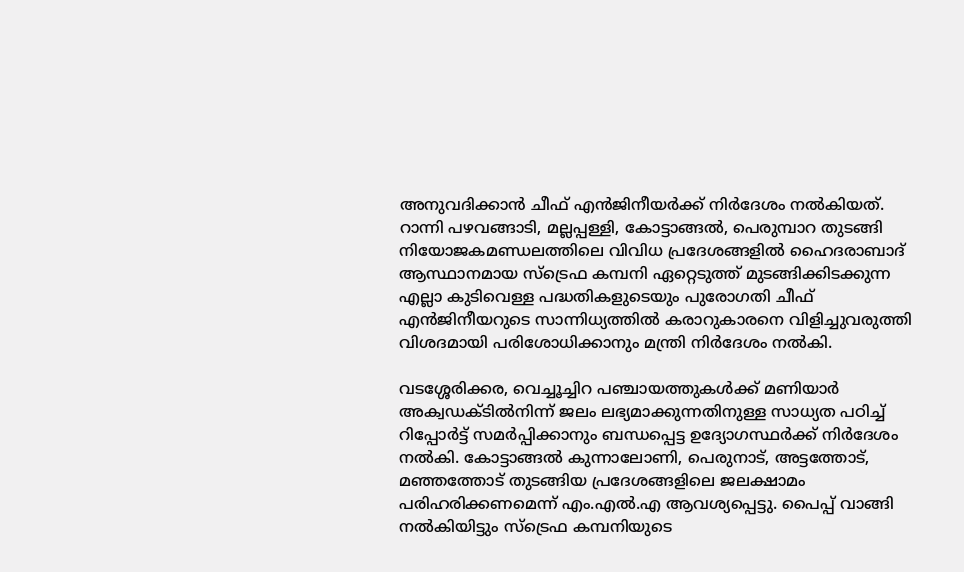അനുവദിക്കാൻ ചീഫ് എൻജിനീയർക്ക് നിർദേശം നൽകിയത്. റാന്നി പഴവങ്ങാടി, മല്ലപ്പള്ളി, കോട്ടാങ്ങൽ, പെരുമ്പാറ തുടങ്ങി നിയോജകമണ്ഡലത്തിലെ വിവിധ പ്രദേശങ്ങളിൽ ഹൈദരാബാദ് ആസ്ഥാനമായ സ്‌ട്രെഫ കമ്പനി ഏറ്റെടുത്ത് മുടങ്ങിക്കിടക്കുന്ന എല്ലാ കുടിവെള്ള പദ്ധതികളുടെയും പുരോഗതി ചീഫ് എൻജിനീയറുടെ സാന്നിധ്യത്തിൽ കരാറുകാരനെ വിളിച്ചുവരുത്തി വിശദമായി പരിശോധിക്കാനും മന്ത്രി നിർദേശം നൽകി.

വടശ്ശേരിക്കര, വെച്ചൂച്ചിറ പഞ്ചായത്തുകൾക്ക് മണിയാർ അക്വഡക്ടിൽനിന്ന് ജലം ലഭ്യമാക്കുന്നതിനുള്ള സാധ്യത പഠിച്ച് റിപ്പോർട്ട് സമർപ്പിക്കാനും ബന്ധപ്പെട്ട ഉദ്യോഗസ്ഥർക്ക് നിർദേശം നൽകി. കോട്ടാങ്ങൽ കുന്നാലോണി, പെരുനാട്, അട്ടത്തോട്, മഞ്ഞത്തോട് തുടങ്ങിയ പ്രദേശങ്ങളിലെ ജലക്ഷാമം പരിഹരിക്കണമെന്ന് എം.എൽ.എ ആവശ്യപ്പെട്ടു. പൈപ്പ് വാങ്ങി നൽകിയിട്ടും സ്‌ട്രെഫ കമ്പനിയുടെ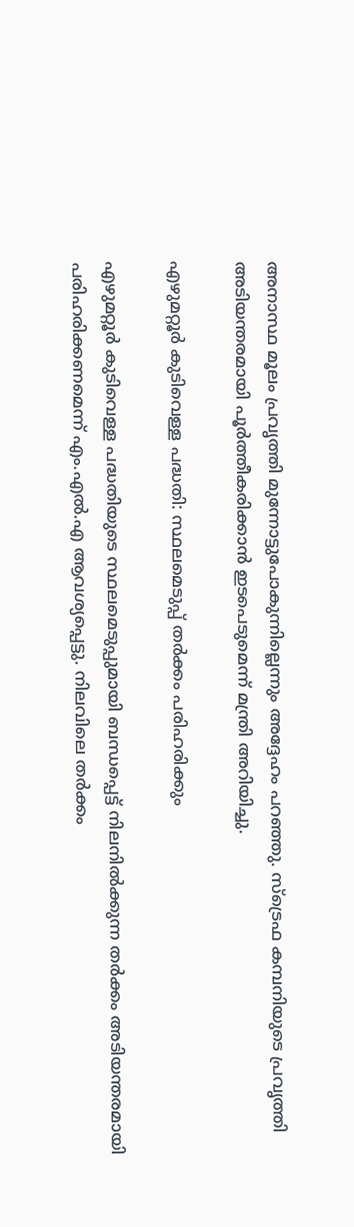അനാസ്ഥ മൂലം പ്രവൃത്തി മുന്നോട്ടുപോകുന്നില്ലെന്നും അദ്ദേഹം പറഞ്ഞു. സ്‌ട്രെഫ കമ്പനിയുടെ പ്രവൃത്തി അടിയന്തരമായി പൂർത്തീകരിക്കാൻ ഇടപെടുമെന്ന് മന്ത്രി അറിയിച്ചു.

എഴുമറ്റൂർ കുടിവെള്ള പദ്ധതി: സ്ഥലമെടുപ്പ് തർക്കം പരിഹരിക്കും

എഴുമറ്റൂർ കുടിവെള്ള പദ്ധതിയുടെ സ്ഥലമെടുപ്പുമായി ബന്ധപ്പെട്ട് നിലനിൽക്കുന്ന തർക്കം അടിയന്തരമായി പരിഹരിക്കണമെന്ന് എം.എൽ.എ ആവശ്യപ്പെട്ടു. നിലവിലെ തർക്കം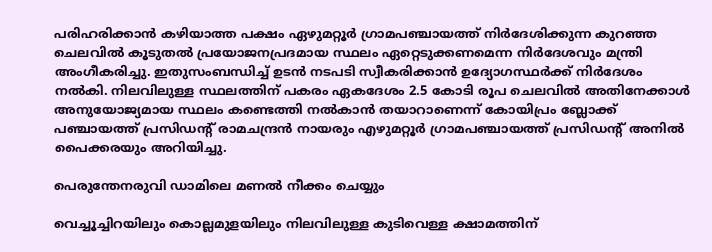പരിഹരിക്കാൻ കഴിയാത്ത പക്ഷം ഏഴുമറ്റൂർ ഗ്രാമപഞ്ചായത്ത് നിർദേശിക്കുന്ന കുറഞ്ഞ ചെലവിൽ കൂടുതൽ പ്രയോജനപ്രദമായ സ്ഥലം ഏറ്റെടുക്കണമെന്ന നിർദേശവും മന്ത്രി അംഗീകരിച്ചു. ഇതുസംബന്ധിച്ച് ഉടൻ നടപടി സ്വീകരിക്കാൻ ഉദ്യോഗസ്ഥർക്ക് നിർദേശം നൽകി. നിലവിലുള്ള സ്ഥലത്തിന് പകരം ഏകദേശം 2.5 കോടി രൂപ ചെലവിൽ അതിനേക്കാൾ അനുയോജ്യമായ സ്ഥലം കണ്ടെത്തി നൽകാൻ തയാറാണെന്ന് കോയിപ്രം ബ്ലോക്ക് പഞ്ചായത്ത് പ്രസിഡന്റ് രാമചന്ദ്രൻ നായരും എഴുമറ്റൂർ ഗ്രാമപഞ്ചായത്ത് പ്രസിഡന്റ് അനിൽ പൈക്കരയും അറിയിച്ചു.

പെരുന്തേനരുവി ഡാമിലെ മണൽ നീക്കം ചെയ്യും

വെച്ചൂച്ചിറയിലും കൊല്ലമുളയിലും നിലവിലുള്ള കുടിവെള്ള ക്ഷാമത്തിന്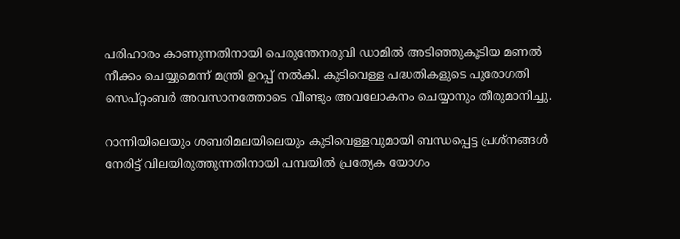പരിഹാരം കാണുന്നതിനായി പെരുന്തേനരുവി ഡാമിൽ അടിഞ്ഞുകൂടിയ മണൽ നീക്കം ചെയ്യുമെന്ന് മന്ത്രി ഉറപ്പ് നൽകി. കുടിവെള്ള പദ്ധതികളുടെ പുരോഗതി സെപ്റ്റംബർ അവസാനത്തോടെ വീണ്ടും അവലോകനം ചെയ്യാനും തീരുമാനിച്ചു.

റാന്നിയിലെയും ശബരിമലയിലെയും കുടിവെള്ളവുമായി ബന്ധപ്പെട്ട പ്രശ്നങ്ങൾ നേരിട്ട് വിലയിരുത്തുന്നതിനായി പമ്പയിൽ പ്രത്യേക യോഗം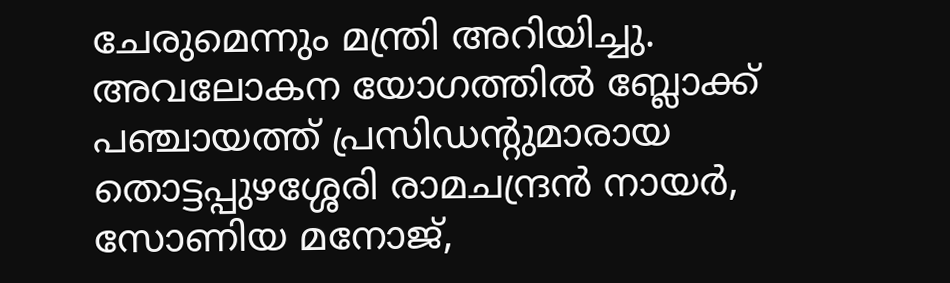ചേരുമെന്നും മന്ത്രി അറിയിച്ചു. അവലോകന യോഗത്തിൽ ബ്ലോക്ക് പഞ്ചായത്ത് പ്രസിഡന്റുമാരായ തൊട്ടപ്പുഴശ്ശേരി രാമചന്ദ്രൻ നായർ, സോണിയ മനോജ്,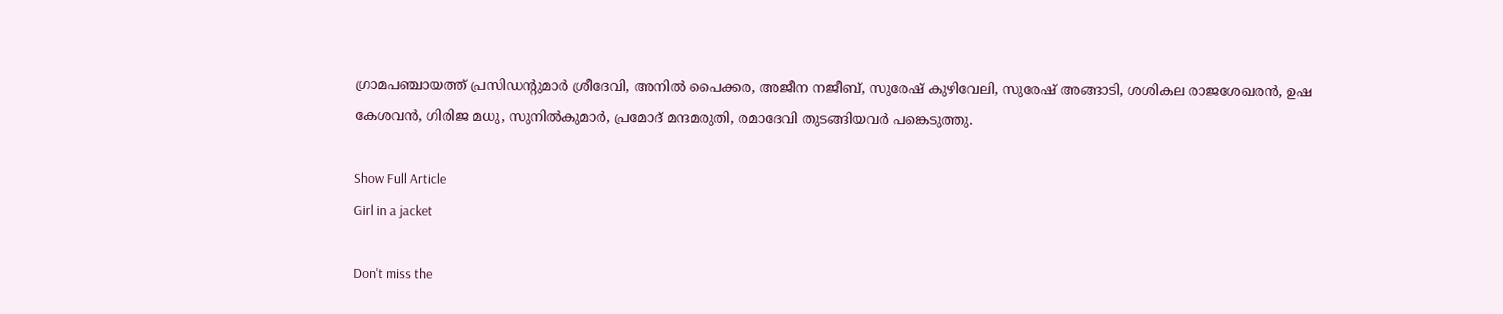ഗ്രാമപഞ്ചായത്ത് പ്രസിഡന്റുമാർ ശ്രീദേവി, അനിൽ പൈക്കര, അജീന നജീബ്, സുരേഷ് കുഴിവേലി, സുരേഷ് അങ്ങാടി, ശശികല രാജശേഖരൻ, ഉഷ കേശവൻ, ഗിരിജ മധു, സുനിൽകുമാർ, പ്രമോദ് മന്ദമരുതി, രമാദേവി തുടങ്ങിയവർ പങ്കെടുത്തു.

Show Full Article
Girl in a jacket

Don't miss the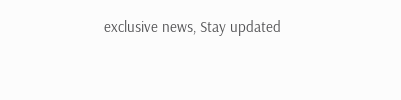exclusive news, Stay updated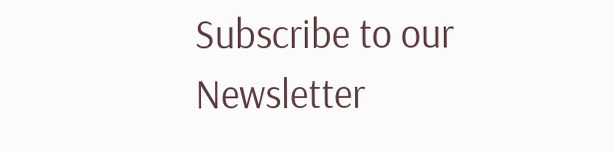Subscribe to our Newsletter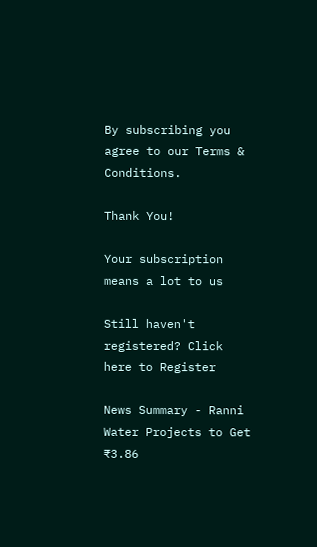By subscribing you agree to our Terms & Conditions.

Thank You!

Your subscription means a lot to us

Still haven't registered? Click here to Register

News Summary - Ranni Water Projects to Get ₹3.86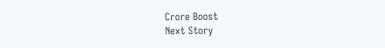Crore Boost
Next Story